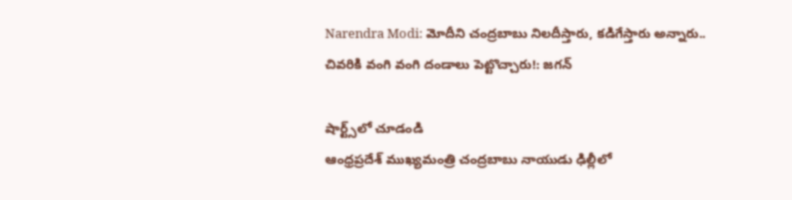Narendra Modi: మోదీని చంద్రబాబు నిలదీస్తారు, కడిగేస్తారు అన్నారు.. చివరికి వంగి వంగి దండాలు పెట్టొచ్చారు!: జగన్

షార్ట్స్‌లో చూడండి
ఆంధ్రప్రదేశ్‌ ముఖ్యమంత్రి చంద్రబాబు నాయుడు ఢిల్లీలో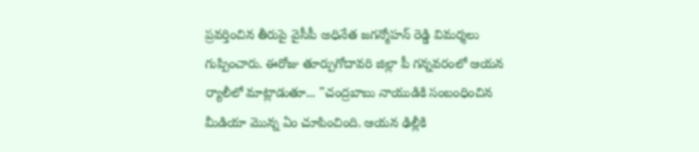ప్రవర్తించిన తీరుపై వైసీపీ అధినేత జగన్మోహన్‌ రెడ్డి విమర్శలు గుప్పించారు. ఈరోజు తూర్పుగోదావరి జిల్లా పీ గన్నవరంలో ఆయన ర్యాలీలో మాట్లాడుతూ... "చంద్రబాబు నాయుడికి సంబంధించిన మీడియా మొన్న ఏం చూపించింది. ఆయన ఢిల్లీకి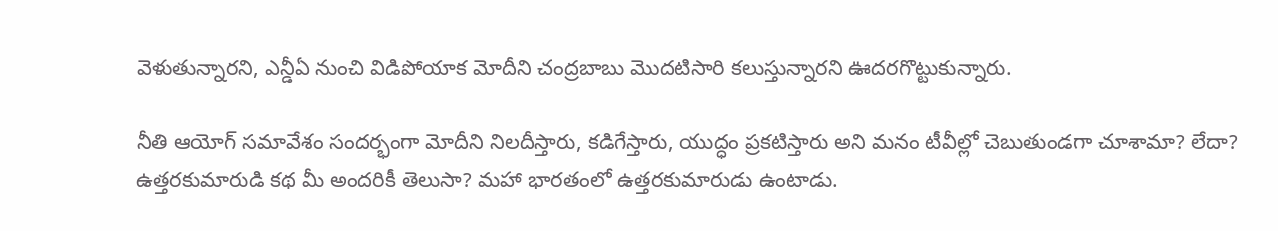వెళుతున్నారని, ఎన్డీఏ నుంచి విడిపోయాక మోదీని చంద్రబాబు మొదటిసారి కలుస్తున్నారని ఊదరగొట్టుకున్నారు.

నీతి ఆయోగ్‌ సమావేశం సందర్భంగా మోదీని నిలదీస్తారు, కడిగేస్తారు, యుద్ధం ప్రకటిస్తారు అని మనం టీవీల్లో చెబుతుండగా చూశామా? లేదా? ఉత్తరకుమారుడి కథ మీ అందరికీ తెలుసా? మహా భారతంలో ఉత్తరకుమారుడు ఉంటాడు.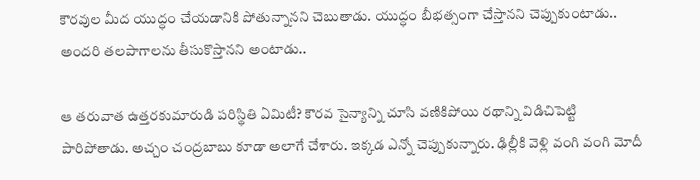కౌరవుల మీద యుద్ధం చేయడానికి పోతున్నానని చెబుతాడు. యుద్ధం బీభత్సంగా చేస్తానని చెప్పుకుంటాడు.. అందరి తలపాగాలను తీసుకొస్తానని అంటాడు..

ఆ తరువాత ఉత్తరకుమారుడి పరిస్థితి ఏమిటీ? కౌరవ సైన్యాన్ని చూసి వణికిపోయి రథాన్ని విడిచిపెట్టి పారిపోతాడు. అచ్చం చంద్రబాబు కూడా అలాగే చేశారు. ఇక్కడ ఎన్నో చెప్పుకున్నారు. ఢిల్లీకి వెళ్లి వంగి వంగి మోదీ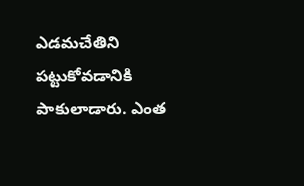ఎడమచేతిని పట్టుకోవడానికి పాకులాడారు. ఎంత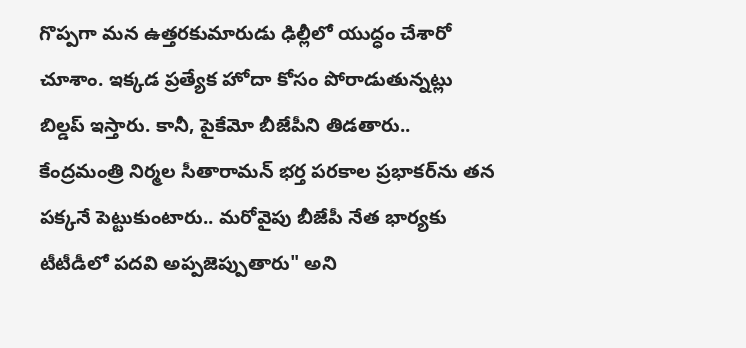గొప్పగా మన ఉత్తరకుమారుడు ఢిల్లీలో యుద్ధం చేశారో చూశాం. ఇక్కడ ప్రత్యేక హోదా కోసం పోరాడుతున్నట్లు బిల్డప్‌ ఇస్తారు. కానీ, పైకేమో బీజేపీని తిడతారు.. కేంద్రమంత్రి నిర్మల సీతారామన్‌ భర్త పరకాల ప్రభాకర్‌ను తన పక్కనే పెట్టుకుంటారు.. మరోవైపు బీజేపీ నేత భార్యకు టీటీడీలో పదవి అప్పజెప్పుతారు" అని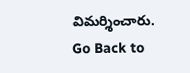విమర్శించారు.
Go Back to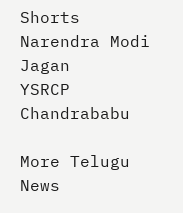Shorts
Narendra Modi
Jagan
YSRCP
Chandrababu

More Telugu News